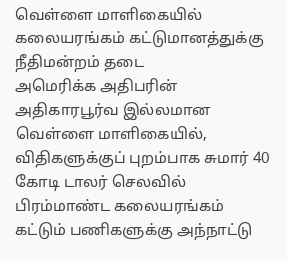வெள்ளை மாளிகையில் கலையரங்கம் கட்டுமானத்துக்கு நீதிமன்றம் தடை
அமெரிக்க அதிபரின் அதிகாரபூர்வ இல்லமான வெள்ளை மாளிகையில், விதிகளுக்குப் புறம்பாக சுமார் 40 கோடி டாலர் செலவில் பிரம்மாண்ட கலையரங்கம் கட்டும் பணிகளுக்கு அந்நாட்டு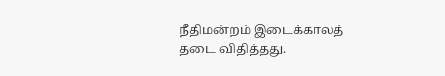நீதிமன்றம் இடைக்காலத் தடை விதித்தது.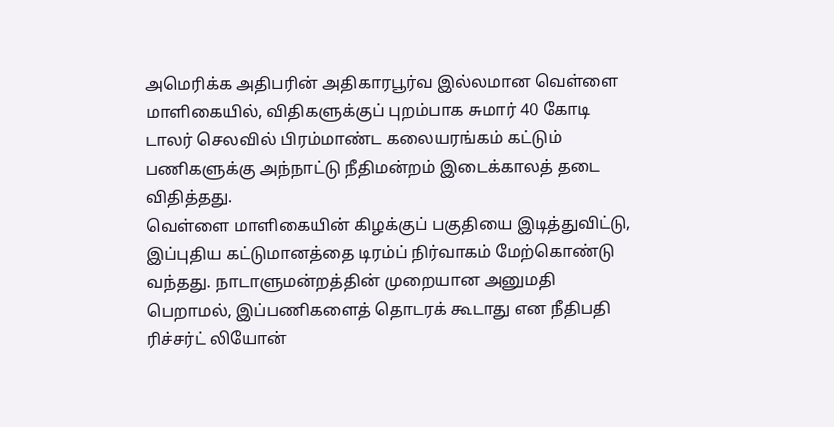அமெரிக்க அதிபரின் அதிகாரபூர்வ இல்லமான வெள்ளை மாளிகையில், விதிகளுக்குப் புறம்பாக சுமார் 40 கோடி டாலர் செலவில் பிரம்மாண்ட கலையரங்கம் கட்டும் பணிகளுக்கு அந்நாட்டு நீதிமன்றம் இடைக்காலத் தடை விதித்தது.
வெள்ளை மாளிகையின் கிழக்குப் பகுதியை இடித்துவிட்டு, இப்புதிய கட்டுமானத்தை டிரம்ப் நிர்வாகம் மேற்கொண்டு வந்தது. நாடாளுமன்றத்தின் முறையான அனுமதி பெறாமல், இப்பணிகளைத் தொடரக் கூடாது என நீதிபதி ரிச்சர்ட் லியோன்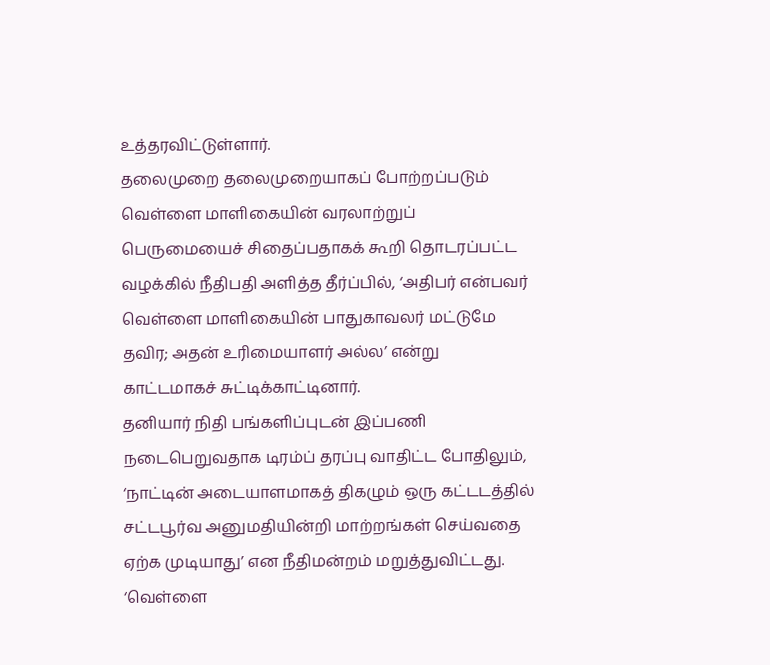உத்தரவிட்டுள்ளார்.
தலைமுறை தலைமுறையாகப் போற்றப்படும் வெள்ளை மாளிகையின் வரலாற்றுப் பெருமையைச் சிதைப்பதாகக் கூறி தொடரப்பட்ட வழக்கில் நீதிபதி அளித்த தீர்ப்பில், ‘அதிபர் என்பவர் வெள்ளை மாளிகையின் பாதுகாவலர் மட்டுமே தவிர; அதன் உரிமையாளர் அல்ல’ என்று காட்டமாகச் சுட்டிக்காட்டினார்.
தனியார் நிதி பங்களிப்புடன் இப்பணி நடைபெறுவதாக டிரம்ப் தரப்பு வாதிட்ட போதிலும், ‘நாட்டின் அடையாளமாகத் திகழும் ஒரு கட்டடத்தில் சட்டபூர்வ அனுமதியின்றி மாற்றங்கள் செய்வதை ஏற்க முடியாது’ என நீதிமன்றம் மறுத்துவிட்டது.
‘வெள்ளை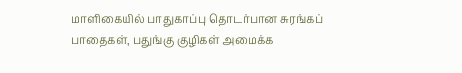மாளிகையில் பாதுகாப்பு தொடர்பான சுரங்கப் பாதைகள், பதுங்கு குழிகள் அமைக்க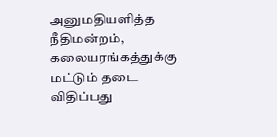அனுமதியளித்த நீதிமன்றம், கலையரங்கத்துக்கு மட்டும் தடை விதிப்பது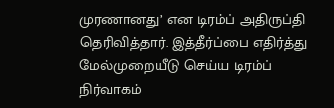முரணானது’ என டிரம்ப் அதிருப்தி தெரிவித்தார். இத்தீர்ப்பை எதிர்த்து மேல்முறையீடு செய்ய டிரம்ப் நிர்வாகம்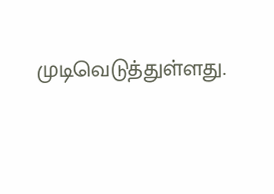முடிவெடுத்துள்ளது.